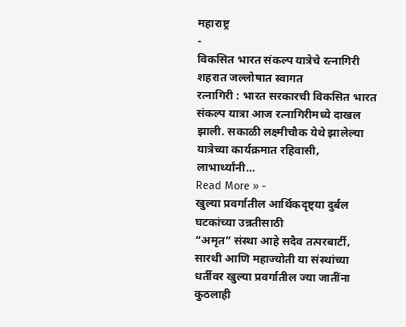महाराष्ट्र
-
विकसित भारत संकल्प यात्रेचे रत्नागिरी शहरात जल्लोषात स्वागत
रत्नागिरी : भारत सरकारची विकसित भारत संकल्प यात्रा आज रत्नागिरीमध्ये दाखल झाली. सकाळी लक्ष्मीचौक येथे झालेल्या यात्रेच्या कार्यक्रमात रहिवासी, लाभार्थ्यांनी…
Read More » -
खुल्या प्रवर्गातील आर्थिकदृष्ट्या दुर्बल घटकांच्या उन्नतीसाठी
“अमृत” संस्था आहे सदैव तत्परबार्टी, सारथी आणि महाज्योती या संस्थांच्या धर्तीवर खुल्या प्रवर्गातील ज्या जातींना कुठलाही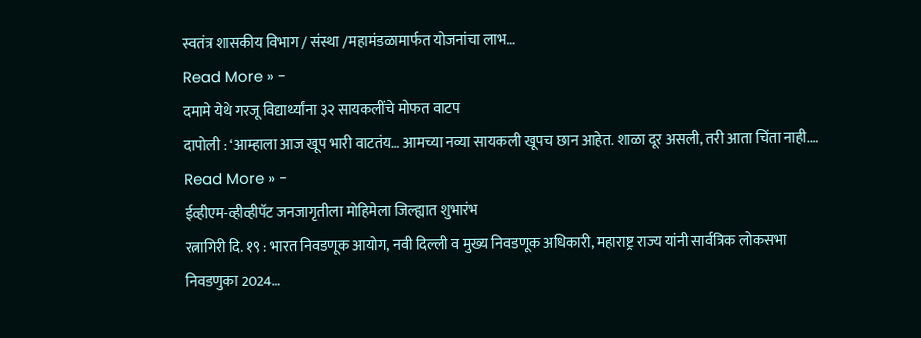स्वतंत्र शासकीय विभाग / संस्था /महामंडळामार्फत योजनांचा लाभ…
Read More » -
दमामे येथे गरजू विद्यार्थ्यांना ३२ सायकलींचे मोफत वाटप
दापोली : ‘आम्हाला आज खूप भारी वाटतंय… आमच्या नव्या सायकली खूपच छान आहेत. शाळा दूर असली, तरी आता चिंता नाही.…
Read More » -
ईव्हीएम-व्हीव्हीपॅट जनजागृतीला मोहिमेला जिल्ह्यात शुभारंभ
रत्नागिरी दि. १९ : भारत निवडणूक आयोग, नवी दिल्ली व मुख्य निवडणूक अधिकारी, महाराष्ट्र राज्य यांनी सार्वत्रिक लोकसभा निवडणुका 2024…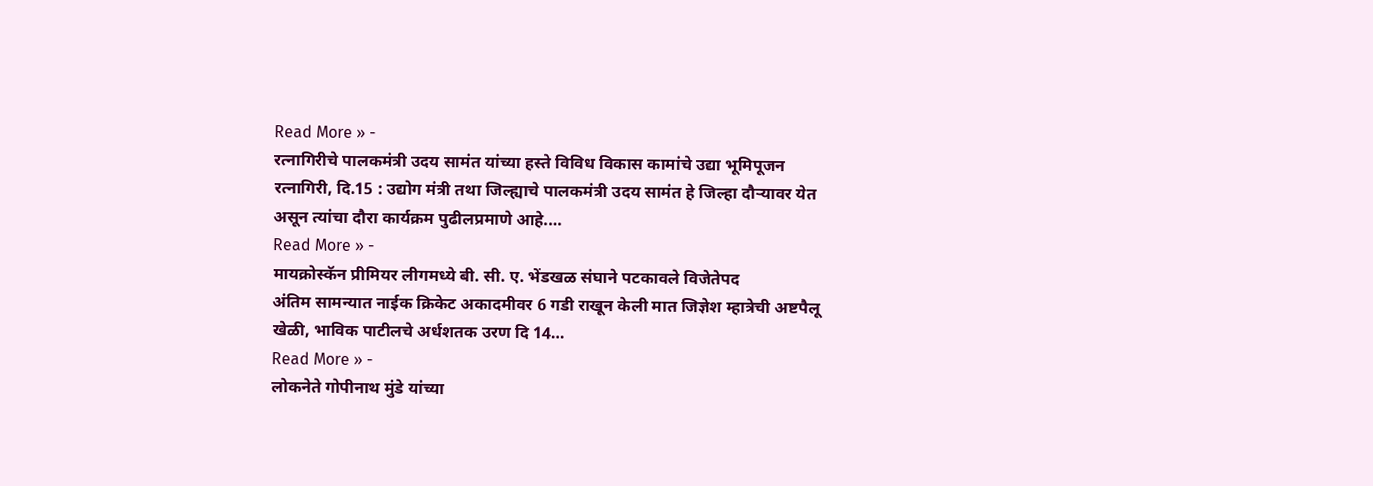Read More » -
रत्नागिरीचे पालकमंत्री उदय सामंत यांच्या हस्ते विविध विकास कामांचे उद्या भूमिपूजन
रत्नागिरी, दि.15 : उद्योग मंत्री तथा जिल्ह्याचे पालकमंत्री उदय सामंत हे जिल्हा दौऱ्यावर येत असून त्यांचा दौरा कार्यक्रम पुढीलप्रमाणे आहे.…
Read More » -
मायक्रोस्कॅन प्रीमियर लीगमध्ये बी. सी. ए. भेंडखळ संघाने पटकावले विजेतेपद
अंतिम सामन्यात नाईक क्रिकेट अकादमीवर 6 गडी राखून केली मात जिज्ञेश म्हात्रेची अष्टपैलू खेळी, भाविक पाटीलचे अर्धशतक उरण दि 14…
Read More » -
लोकनेते गोपीनाथ मुंडे यांच्या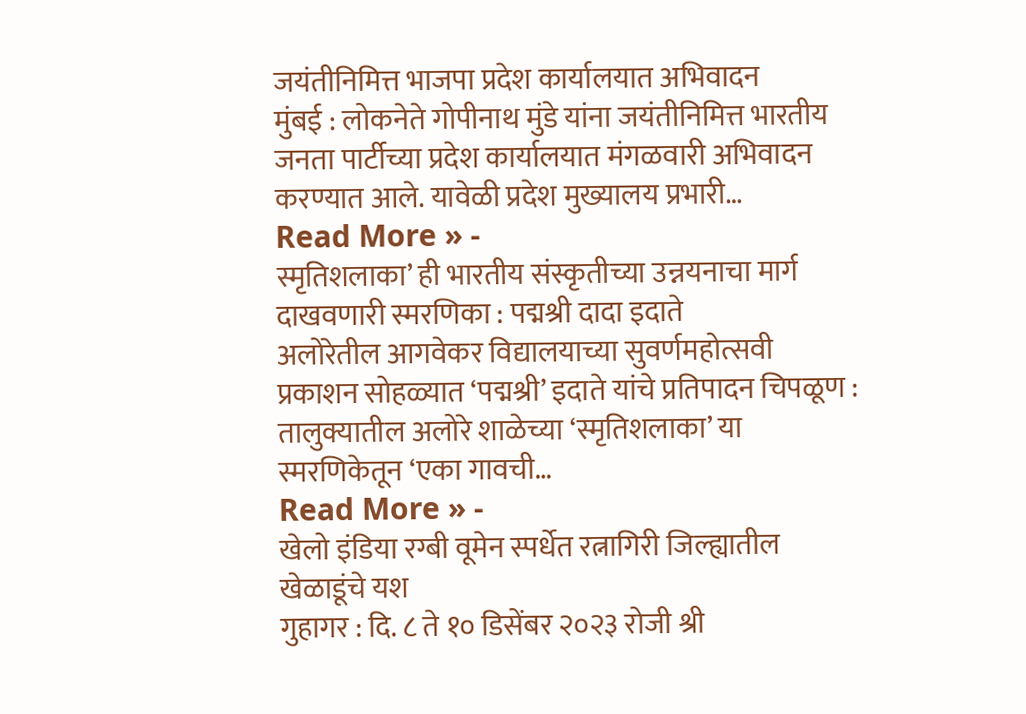जयंतीनिमित्त भाजपा प्रदेश कार्यालयात अभिवादन
मुंबई : लोकनेते गोपीनाथ मुंडे यांना जयंतीनिमित्त भारतीय जनता पार्टीच्या प्रदेश कार्यालयात मंगळवारी अभिवादन करण्यात आले. यावेळी प्रदेश मुख्यालय प्रभारी…
Read More » -
स्मृतिशलाका’ ही भारतीय संस्कृतीच्या उन्नयनाचा मार्ग दाखवणारी स्मरणिका : पद्मश्री दादा इदाते
अलोरेतील आगवेकर विद्यालयाच्या सुवर्णमहोत्सवी प्रकाशन सोहळ्यात ‘पद्मश्री’ इदाते यांचे प्रतिपादन चिपळूण : तालुक्यातील अलोरे शाळेच्या ‘स्मृतिशलाका’ या स्मरणिकेतून ‘एका गावची…
Read More » -
खेलो इंडिया रग्बी वूमेन स्पर्धेत रत्नागिरी जिल्ह्यातील खेळाडूंचे यश
गुहागर : दि. ८ ते १० डिसेंबर २०२३ रोजी श्री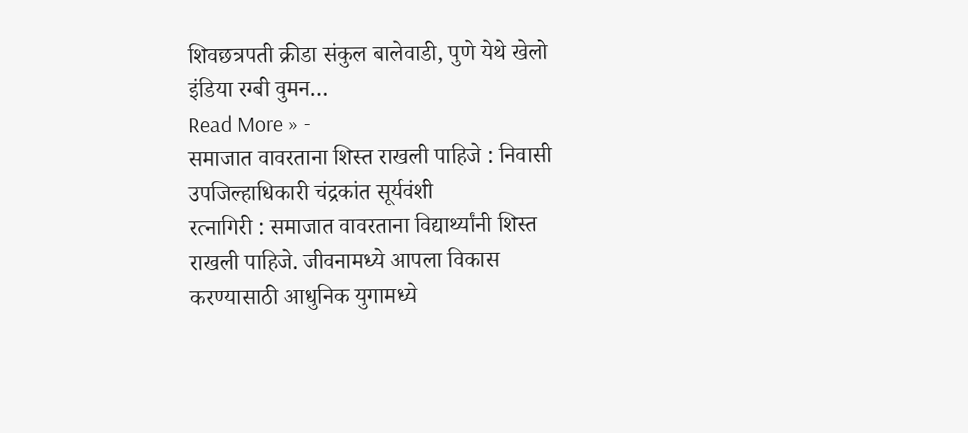शिवछत्रपती क्रीडा संकुल बालेवाडी, पुणे येथे खेलो इंडिया रग्बी वुमन…
Read More » -
समाजात वावरताना शिस्त राखली पाहिजे : निवासी उपजिल्हाधिकारी चंद्रकांत सूर्यवंशी
रत्नागिरी : समाजात वावरताना विद्यार्थ्यांनी शिस्त राखली पाहिजे. जीवनामध्ये आपला विकास करण्यासाठी आधुनिक युगामध्ये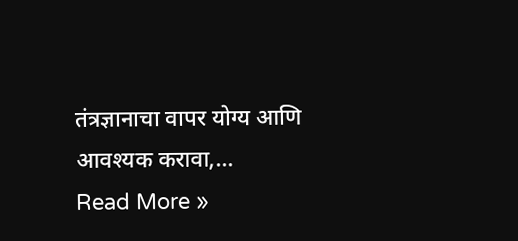तंत्रज्ञानाचा वापर योग्य आणि आवश्यक करावा,…
Read More »